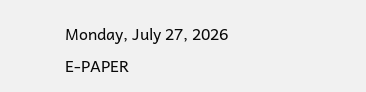Monday, July 27, 2026
E-PAPER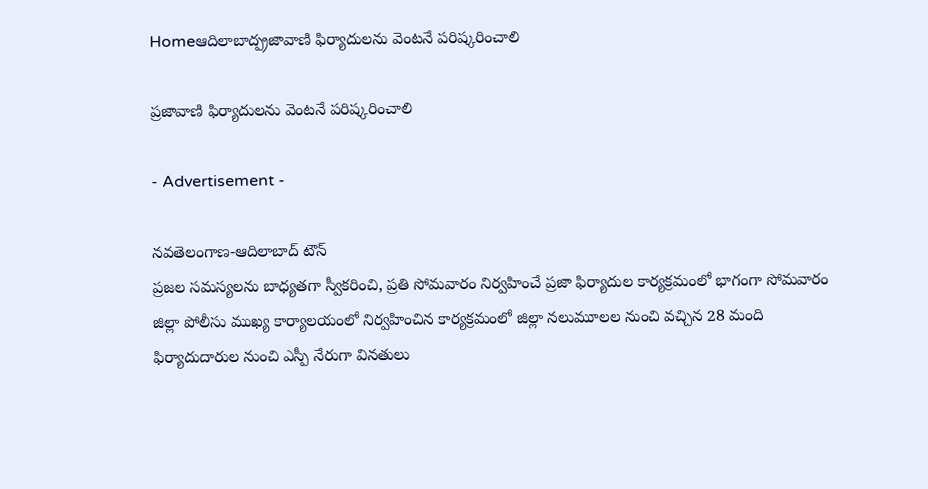Homeఆదిలాబాద్ప్రజావాణి ఫిర్యాదులను వెంటనే పరిష్కరించాలి

ప్రజావాణి ఫిర్యాదులను వెంటనే పరిష్కరించాలి

- Advertisement -

నవతెలంగాణ-ఆదిలాబాద్ టౌన్
ప్రజల సమస్యలను బాధ్యతగా స్వీకరించి, ప్రతి సోమవారం నిర్వహించే ప్రజా ఫిర్యాదుల కార్యక్రమంలో భాగంగా సోమవారం జిల్లా పోలీసు ముఖ్య కార్యాలయంలో నిర్వహించిన కార్యక్రమంలో జిల్లా నలుమూలల నుంచి వచ్చిన 28 మంది ఫిర్యాదుదారుల నుంచి ఎస్పీ నేరుగా వినతులు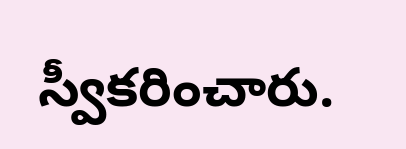స్వీకరించారు.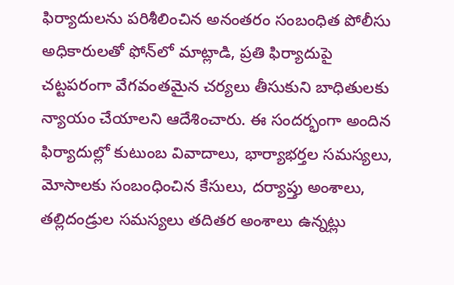ఫిర్యాదులను పరిశీలించిన అనంతరం సంబంధిత పోలీసు అధికారులతో ఫోన్‌లో మాట్లాడి, ప్రతి ఫిర్యాదుపై చట్టపరంగా వేగవంతమైన చర్యలు తీసుకుని బాధితులకు న్యాయం చేయాలని ఆదేశించారు. ఈ సందర్భంగా అందిన ఫిర్యాదుల్లో కుటుంబ వివాదాలు, భార్యాభర్తల సమస్యలు, మోసాలకు సంబంధించిన కేసులు, దర్యాప్తు అంశాలు, తల్లిదండ్రుల సమస్యలు తదితర అంశాలు ఉన్నట్లు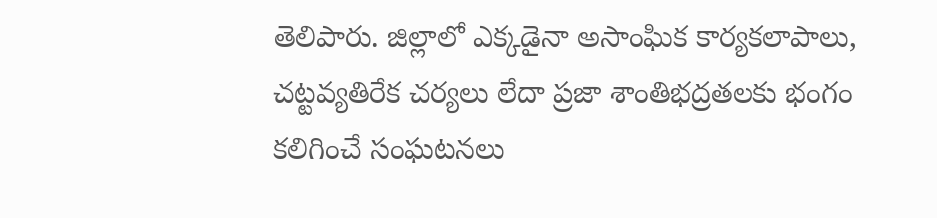తెలిపారు. జిల్లాలో ఎక్కడైనా అసాంఘిక కార్యకలాపాలు, చట్టవ్యతిరేక చర్యలు లేదా ప్రజా శాంతిభద్రతలకు భంగం కలిగించే సంఘటనలు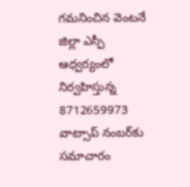గమనించిన వెంటనే జిల్లా ఎస్పీ ఆధ్వర్యంలో నిర్వహిస్తున్న 8712659973 వాట్సాప్ నంబర్‌కు సమాచారం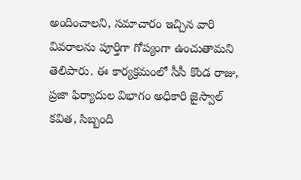అందించాలని, సమాచారం ఇచ్చిన వారి వివరాలను పూర్తిగా గోప్యంగా ఉంచుతామని తెలిపారు. ఈ కార్యక్రమంలో సీసీ కొండ రాజు, ప్రజా ఫిర్యాదుల విభాగం అధికారి జైస్వాల్ కవిత, సిబ్బంది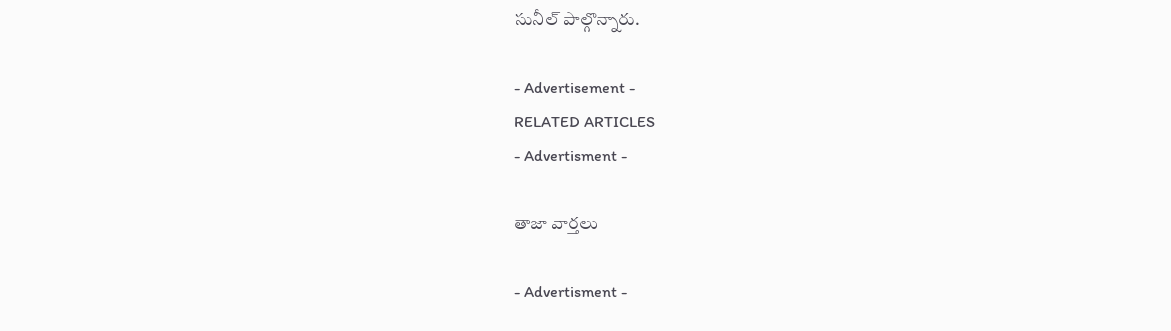సునీల్ పాల్గొన్నారు.

- Advertisement -
RELATED ARTICLES
- Advertisment -

తాజా వార్తలు

- Advertisment -